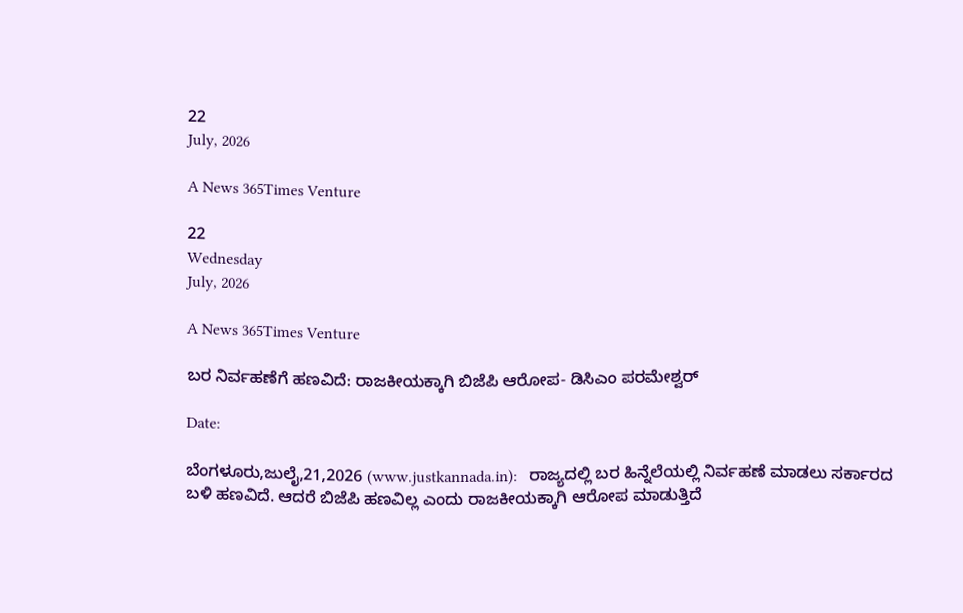22
July, 2026

A News 365Times Venture

22
Wednesday
July, 2026

A News 365Times Venture

ಬರ ನಿರ್ವಹಣೆಗೆ ಹಣವಿದೆ: ರಾಜಕೀಯಕ್ಕಾಗಿ ಬಿಜೆಪಿ ಆರೋಪ- ಡಿಸಿಎಂ ಪರಮೇಶ್ವರ್

Date:

ಬೆಂಗಳೂರು,ಜುಲೈ,21,2026 (www.justkannada.in):   ರಾಜ್ಯದಲ್ಲಿ ಬರ ಹಿನ್ನೆಲೆಯಲ್ಲಿ ನಿರ್ವಹಣೆ ಮಾಡಲು ಸರ್ಕಾರದ ಬಳಿ ಹಣವಿದೆ. ಆದರೆ ಬಿಜೆಪಿ ಹಣವಿಲ್ಲ ಎಂದು ರಾಜಕೀಯಕ್ಕಾಗಿ ಆರೋಪ ಮಾಡುತ್ತಿದೆ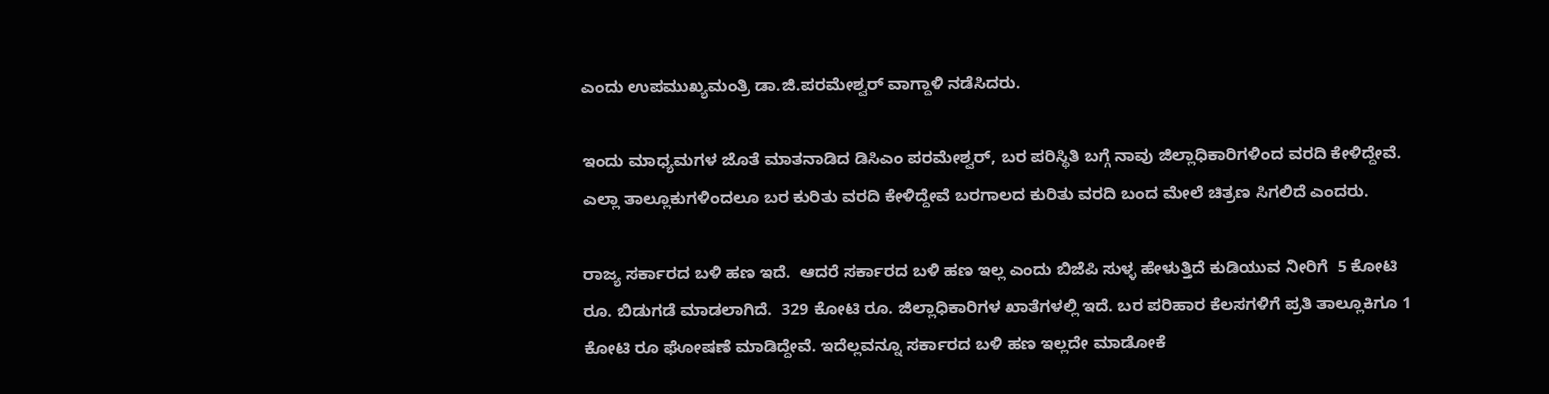ಎಂದು ಉಪಮುಖ್ಯಮಂತ್ರಿ ಡಾ.ಜಿ.ಪರಮೇಶ್ವರ್ ವಾಗ್ದಾಳಿ ನಡೆಸಿದರು.

ಇಂದು ಮಾಧ್ಯಮಗಳ ಜೊತೆ ಮಾತನಾಡಿದ ಡಿಸಿಎಂ ಪರಮೇಶ್ವರ್, ಬರ ಪರಿಸ್ಥಿತಿ ಬಗ್ಗೆ ನಾವು ಜಿಲ್ಲಾಧಿಕಾರಿಗಳಿಂದ ವರದಿ ಕೇಳಿದ್ದೇವೆ. ಎಲ್ಲಾ ತಾಲ್ಲೂಕುಗಳಿಂದಲೂ ಬರ ಕುರಿತು ವರದಿ ಕೇಳಿದ್ದೇವೆ ಬರಗಾಲದ ಕುರಿತು ವರದಿ ಬಂದ ಮೇಲೆ ಚಿತ್ರಣ ಸಿಗಲಿದೆ ಎಂದರು.

ರಾಜ್ಯ ಸರ್ಕಾರದ ಬಳಿ ಹಣ ಇದೆ.  ಆದರೆ ಸರ್ಕಾರದ ಬಳಿ ಹಣ ಇಲ್ಲ ಎಂದು ಬಿಜೆಪಿ ಸುಳ್ಳ ಹೇಳುತ್ತಿದೆ ಕುಡಿಯುವ ನೀರಿಗೆ  5 ಕೋಟಿ ರೂ. ಬಿಡುಗಡೆ ಮಾಡಲಾಗಿದೆ.  329 ಕೋಟಿ ರೂ. ಜಿಲ್ಲಾಧಿಕಾರಿಗಳ ಖಾತೆಗಳಲ್ಲಿ ಇದೆ. ಬರ ಪರಿಹಾರ ಕೆಲಸಗಳಿಗೆ ಪ್ರತಿ ತಾಲ್ಲೂಕಿಗೂ 1 ಕೋಟಿ ರೂ ಘೋಷಣೆ ಮಾಡಿದ್ದೇವೆ. ಇದೆಲ್ಲವನ್ನೂ ಸರ್ಕಾರದ ಬಳಿ ಹಣ ಇಲ್ಲದೇ ಮಾಡೋಕೆ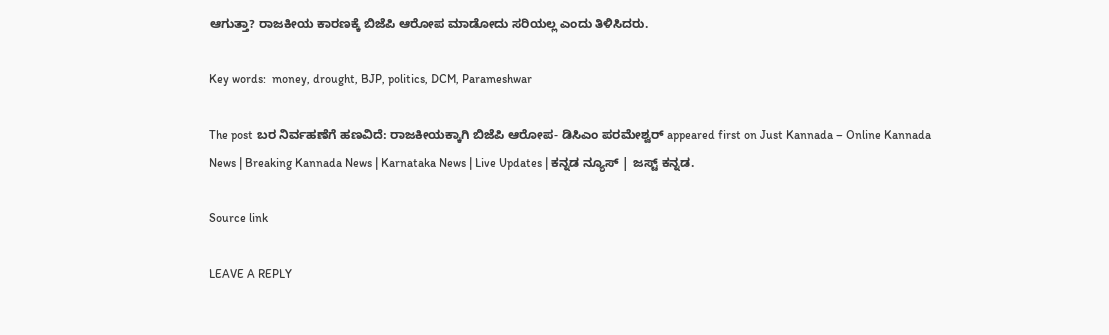ಆಗುತ್ತಾ? ರಾಜಕೀಯ ಕಾರಣಕ್ಕೆ ಬಿಜೆಪಿ ಆರೋಪ ಮಾಡೋದು ಸರಿಯಲ್ಲ ಎಂದು ತಿಳಿಸಿದರು.

Key words:  money, drought, BJP, politics, DCM, Parameshwar

The post ಬರ ನಿರ್ವಹಣೆಗೆ ಹಣವಿದೆ: ರಾಜಕೀಯಕ್ಕಾಗಿ ಬಿಜೆಪಿ ಆರೋಪ- ಡಿಸಿಎಂ ಪರಮೇಶ್ವರ್ appeared first on Just Kannada – Online Kannada News | Breaking Kannada News | Karnataka News | Live Updates | ಕನ್ನಡ ನ್ಯೂಸ್ | ಜಸ್ಟ್ ಕನ್ನಡ.

Source link

LEAVE A REPLY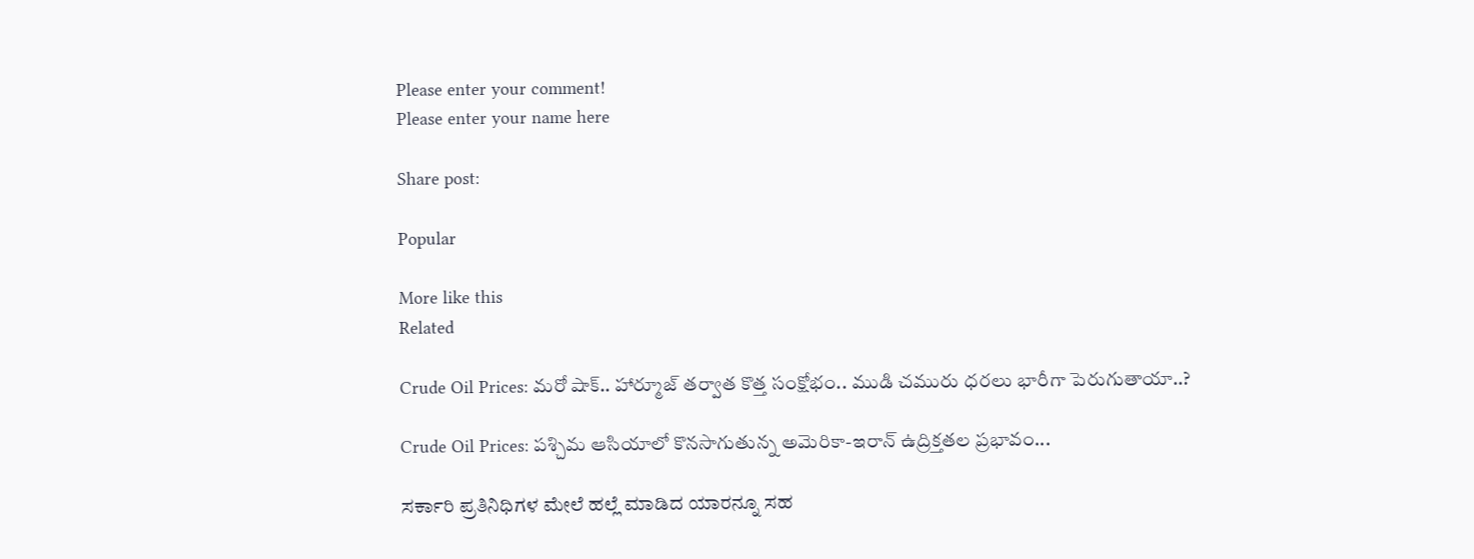Please enter your comment!
Please enter your name here

Share post:

Popular

More like this
Related

Crude Oil Prices: మరో షాక్.. హార్మూజ్‌ తర్వాత కొత్త సంక్షోభం.. ముడి చమురు ధరలు భారీగా పెరుగుతాయా..?

Crude Oil Prices: పశ్చిమ ఆసియాలో కొనసాగుతున్న అమెరికా-ఇరాన్ ఉద్రిక్తతల ప్రభావం...

ಸರ್ಕಾರಿ ಪ್ರತಿನಿಧಿಗಳ ಮೇಲೆ ಹಲ್ಲೆ ಮಾಡಿದ ಯಾರನ್ನೂ ಸಹ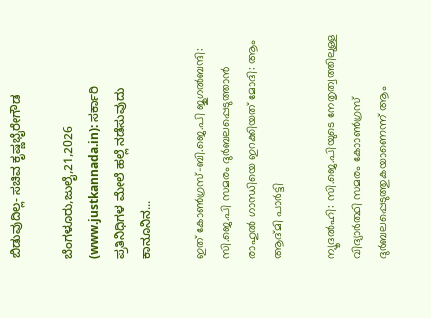ಬಿಡುವುದಿಲ್ಲ- ಸಚಿವ ಕೃಷ್ಣಭೈರೇಗೌಡ

ಬೆಂಗಳೂರು,ಜುಲೈ,21,2026 (www.justkannada.in): ಸರ್ಕಾರಿ ಪ್ರತಿನಿಧಿಗಳ ಮೇಲೆ ಹಲ್ಲೆ ನಡೆಸುವುದು ಕಾನೂನಿನ...

ഇത് കോണ്‍ഗ്രസ്-ബി.ജെ.പി ജുഗല്‍ബന്ദി: സി.ജെ.പി സമരം ദുര്‍ബലപ്പെടുത്താന്‍ രാഹുല്‍ ഗാന്ധിയെ ഇറക്കിയത് മോദി: ആം ആദ്മി പാര്‍ട്ടി

ന്യൂദല്‍ഹി: സി.ജെ.പിയുടെ നേതൃത്വത്തിലുള്ള വിദ്യാര്‍ത്ഥി സമരം കോാണ്‍ഗ്രസ് ദുര്‍ബലപ്പെടുത്തുകയാണെന്ന് ആം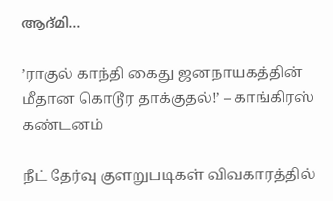ആദ്മി...

’ராகுல் காந்தி கைது ஜனநாயகத்தின் மீதான கொடூர தாக்குதல்!’ – காங்கிரஸ் கண்டனம்

நீட் தேர்வு குளறுபடிகள் விவகாரத்தில்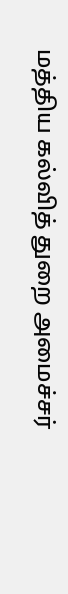மத்திய கல்வித் துறை அமைச்சர்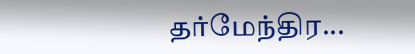தர்மேந்திர...